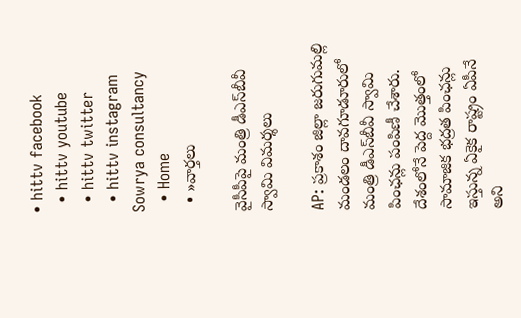• hittv facebook
  • hittv youtube
  • hittv twitter
  • hittv instagram
Sowrya consultancy
  • Home
  • »వార్తలు

వైసీపీపై మంత్రి డీఎస్‌బీవీ స్వామి విమర్శలు

AP: ప్రకాశం జిల్లా జరుగుమల్లి మండలం దావగూడూరులో మంత్రి డీఎస్‌బీవీ స్వామి పింఛన్లు పంపిణీ చేశారు. దేశంలోనే పెద్ద మొత్తంలో సామాజిక భద్రత పింఛన్లు ఇస్తున్న ఏకైక రాష్ట్రం ఏపీనే అని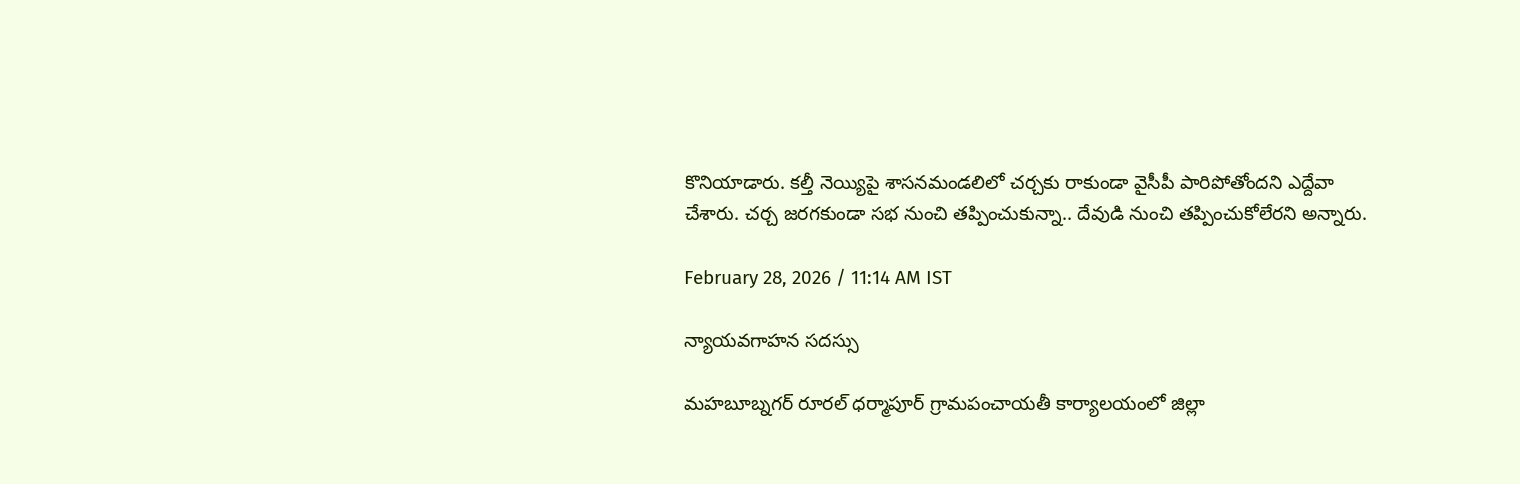కొనియాడారు. కల్తీ నెయ్యిపై శాసనమండలిలో చర్చకు రాకుండా వైసీపీ పారిపోతోందని ఎద్దేవా చేశారు. చర్చ జరగకుండా సభ నుంచి తప్పించుకున్నా.. దేవుడి నుంచి తప్పించుకోలేరని అన్నారు.

February 28, 2026 / 11:14 AM IST

న్యాయవగాహన సదస్సు

మహబూబ్నగర్ రూరల్ ధర్మాపూర్ గ్రామపంచాయతీ కార్యాలయంలో జిల్లా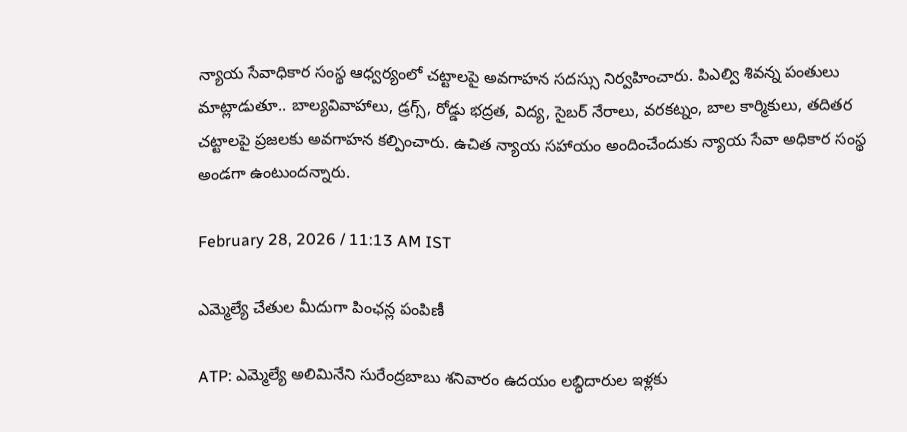న్యాయ సేవాధికార సంస్థ ఆధ్వర్యంలో చట్టాలపై అవగాహన సదస్సు నిర్వహించారు. పిఎల్వి శివన్న పంతులు మాట్లాడుతూ.. బాల్యవివాహాలు, డ్రగ్స్, రోడ్డు భద్రత, విద్య, సైబర్ నేరాలు, వరకట్నం, బాల కార్మికులు, తదితర చట్టాలపై ప్రజలకు అవగాహన కల్పించారు. ఉచిత న్యాయ సహాయం అందించేందుకు న్యాయ సేవా అధికార సంస్థ అండగా ఉంటుందన్నారు.

February 28, 2026 / 11:13 AM IST

ఎమ్మెల్యే చేతుల మీదుగా పింఛన్ల పంపిణీ

ATP: ఎమ్మెల్యే అలిమినేని సురేంద్రబాబు శనివారం ఉదయం లబ్ధిదారుల ఇళ్లకు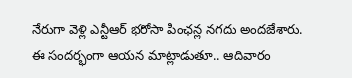నేరుగా వెళ్లి ఎన్టీఆర్ భరోసా పింఛన్ల నగదు అందజేశారు. ఈ సందర్భంగా ఆయన మాట్లాడుతూ.. ఆదివారం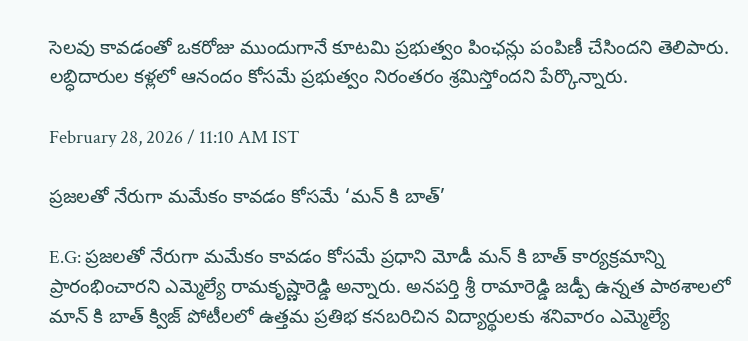సెలవు కావడంతో ఒకరోజు ముందుగానే కూటమి ప్రభుత్వం పింఛన్లు పంపిణీ చేసిందని తెలిపారు. లబ్ధిదారుల కళ్లలో ఆనందం కోసమే ప్రభుత్వం నిరంతరం శ్రమిస్తోందని పేర్కొన్నారు.

February 28, 2026 / 11:10 AM IST

ప్రజలతో నేరుగా మమేకం కావడం కోసమే ‘మన్ కి బాత్’

E.G: ప్రజలతో నేరుగా మమేకం కావడం కోసమే ప్రధాని మోడీ మన్ కి బాత్ కార్యక్రమాన్ని ప్రారంభించారని ఎమ్మెల్యే రామకృష్ణారెడ్డి అన్నారు. అనపర్తి శ్రీ రామారెడ్డి జడ్పీ ఉన్నత పాఠశాలలో మాన్ కి బాత్ క్విజ్ పోటీలలో ఉత్తమ ప్రతిభ కనబరిచిన విద్యార్థులకు శనివారం ఎమ్మెల్యే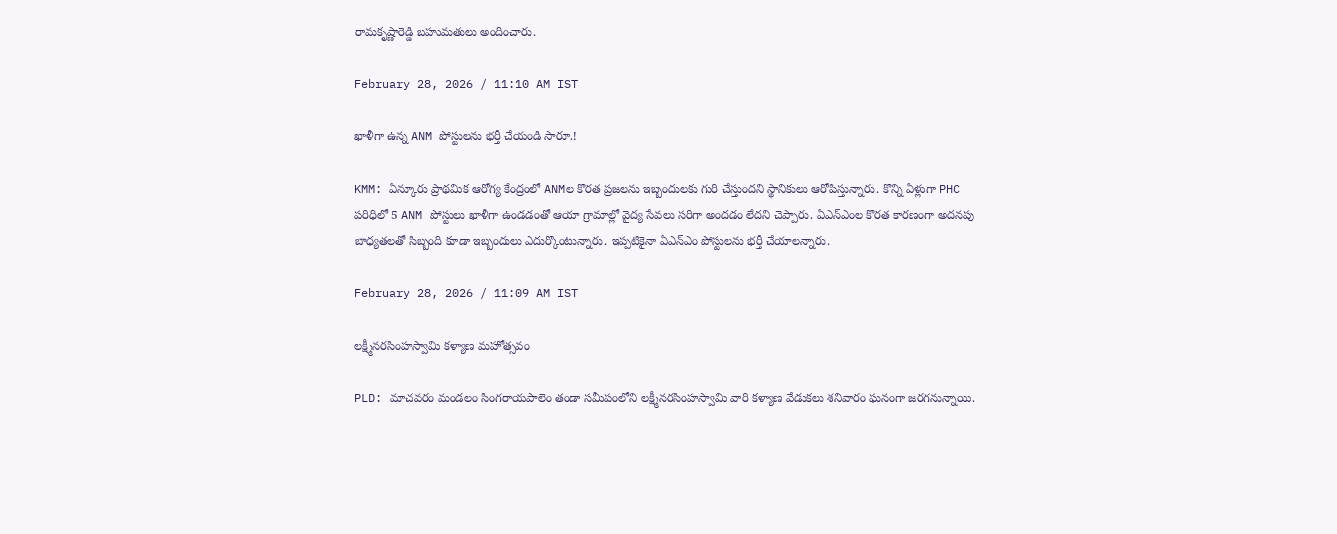రామకృష్ణారెడ్డి బహుమతులు అందించారు.

February 28, 2026 / 11:10 AM IST

ఖాళీగా ఉన్న ANM పోస్టులను భర్తీ చేయండి సారూ.!

KMM: ఏన్కూరు ప్రాథమిక ఆరోగ్య కేంద్రంలో ANMల కొరత ప్రజలను ఇబ్బందులకు గురి చేస్తుందని స్థానికులు ఆరోపిస్తున్నారు. కొన్ని ఏళ్లుగా PHC పరిధిలో 5 ANM పోస్టులు ఖాళీగా ఉండడంతో ఆయా గ్రామాల్లో వైద్య సేవలు సరిగా అందడం లేదని చెప్పారు. ఏఎన్ఎంల కొరత కారణంగా అదనపు బాధ్యతలతో సిబ్బంది కూడా ఇబ్బందులు ఎదుర్కొంటున్నారు. ఇప్పటికైనా ఏఎన్ఎం పోస్టులను భర్తీ చేయాలన్నారు.

February 28, 2026 / 11:09 AM IST

లక్ష్మీనరసింహస్వామి కళ్యాణ మహోత్సవం

PLD: మాచవరం మండలం సింగరాయపాలెం తండా సమీపంలోని లక్ష్మీనరసింహస్వామి వారి కళ్యాణ వేడుకలు శనివారం ఘనంగా జరగనున్నాయి.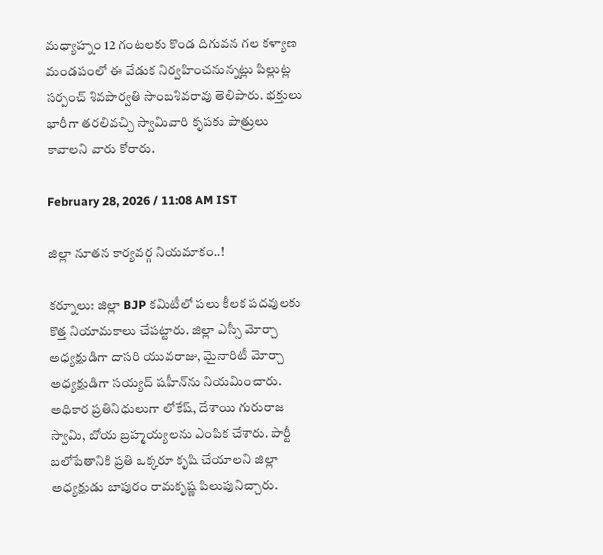మధ్యాహ్నం 12 గంటలకు కొండ దిగువన గల కళ్యాణ మండపంలో ఈ వేడుక నిర్వహించనున్నట్లు పిల్లుట్ల సర్పంచ్ శివపార్వతి సాంబశివరావు తెలిపారు. భక్తులు భారీగా తరలివచ్చి స్వామివారి కృపకు పాత్రులు కావాలని వారు కోరారు.

February 28, 2026 / 11:08 AM IST

జిల్లా నూతన కార్యవర్గ నియమాకం..!

కర్నూలు: జిల్లా BJP కమిటీలో పలు కీలక పదవులకు కొత్త నియామకాలు చేపట్టారు. జిల్లా ఎస్సీ మోర్చా అధ్యక్షుడిగా దాసరి యువరాజు, మైనారిటీ మోర్చా అధ్యక్షుడిగా సయ్యద్ షహీన్‌ను నియమించారు. అధికార ప్రతినిధులుగా లోకేష్, దేశాయి గురురాజ స్వామి, బోయ బ్రహ్మయ్యలను ఎంపిక చేశారు. పార్టీ బలోపేతానికి ప్రతి ఒక్కరూ కృషి చేయాలని జిల్లా అధ్యక్షుడు బాపురం రామకృష్ణ పిలుపునిచ్చారు.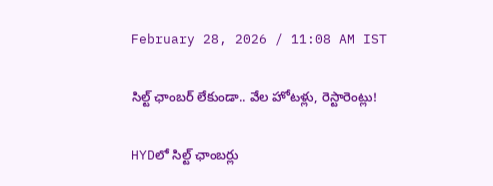February 28, 2026 / 11:08 AM IST

సిల్ట్ ఛాంబర్ లేకుండా.. వేల హోటళ్లు, రెస్టారెంట్లు!

HYDలో సిల్ట్ ఛాంబర్లు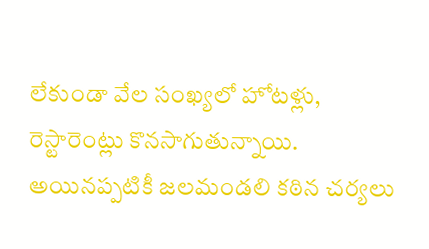లేకుండా వేల సంఖ్యలో హోటళ్లు, రెస్టారెంట్లు కొనసాగుతున్నాయి. అయినప్పటికీ జలమండలి కఠిన చర్యలు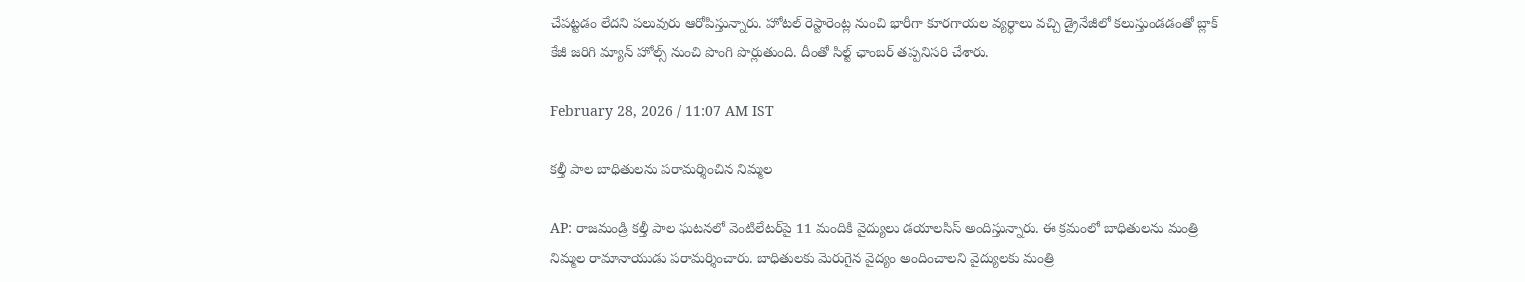చేపట్టడం లేదని పలువురు ఆరోపిస్తున్నారు. హోటల్ రెస్టారెంట్ల నుంచి భారీగా కూరగాయల వ్యర్ధాలు వచ్చి డ్రైనేజీలో కలుస్తుండడంతో బ్లాక్ కేజీ జరిగి మ్యాన్ హోల్స్ నుంచి పొంగి పొర్లుతుంది. దీంతో సిల్ట్ ఛాంబర్ తప్పనిసరి చేశారు.

February 28, 2026 / 11:07 AM IST

కల్తీ పాల బాధితులను పరామర్శించిన నిమ్మల

AP: రాజమండ్రి కల్తీ పాల ఘటనలో వెంటిలేటర్‌పై 11 మందికి వైద్యులు డయాలసిస్ అందిస్తున్నారు. ఈ క్రమంలో బాధితులను మంత్రి నిమ్మల రామానాయుడు పరామర్శించారు. బాధితులకు మెరుగైన వైద్యం అందించాలని వైద్యులకు మంత్రి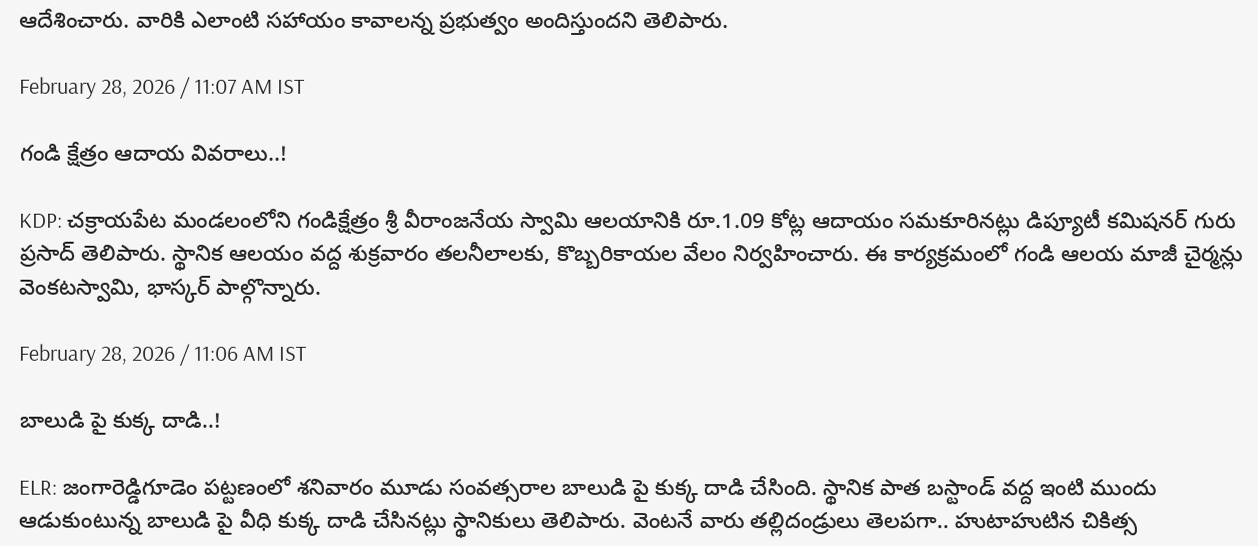ఆదేశించారు. వారికి ఎలాంటి సహాయం కావాలన్న ప్రభుత్వం అందిస్తుందని తెలిపారు.

February 28, 2026 / 11:07 AM IST

గండి క్షేత్రం ఆదాయ వివరాలు..!

KDP: చక్రాయపేట మండలంలోని గండిక్షేత్రం శ్రీ వీరాంజనేయ స్వామి ఆలయానికి రూ.1.09 కోట్ల ఆదాయం సమకూరినట్లు డిప్యూటీ కమిషనర్ గురు ప్రసాద్ తెలిపారు. స్థానిక ఆలయం వద్ద శుక్రవారం తలనీలాలకు, కొబ్బరికాయల వేలం నిర్వహించారు. ఈ కార్యక్రమంలో గండి ఆలయ మాజీ చైర్మన్లు వెంకటస్వామి, భాస్కర్ పాల్గొన్నారు.

February 28, 2026 / 11:06 AM IST

బాలుడి పై కుక్క దాడి..!

ELR: జంగారెడ్డిగూడెం పట్టణంలో శనివారం మూడు సంవత్సరాల బాలుడి పై కుక్క దాడి చేసింది. స్థానిక పాత బస్టాండ్ వద్ద ఇంటి ముందు ఆడుకుంటున్న బాలుడి పై వీధి కుక్క దాడి చేసినట్లు స్థానికులు తెలిపారు. వెంటనే వారు తల్లిదండ్రులు తెలపగా.. హుటాహుటిన చికిత్స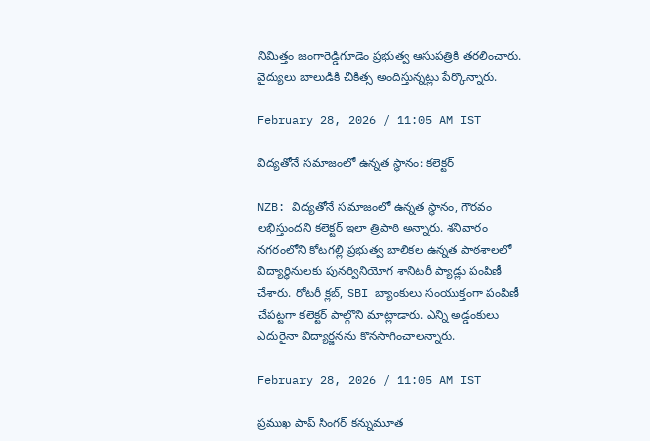నిమిత్తం జంగారెడ్డిగూడెం ప్రభుత్వ ఆసుపత్రికి తరలించారు. వైద్యులు బాలుడికి చికిత్స అందిస్తున్నట్లు పేర్కొన్నారు.

February 28, 2026 / 11:05 AM IST

విద్యతోనే సమాజంలో ఉన్నత స్థానం: కలెక్టర్

NZB: విద్యతోనే సమాజంలో ఉన్నత స్థానం, గౌరవం లభిస్తుందని కలెక్టర్ ఇలా త్రిపాఠి అన్నారు. శనివారం నగరంలోని కోటగల్లి ప్రభుత్వ బాలికల ఉన్నత పాఠశాలలో విద్యార్థినులకు పునర్వినియోగ శానిటరీ ప్యాడ్లు పంపిణీ చేశారు. రోటరీ క్లబ్, SBI బ్యాంకులు సంయుక్తంగా పంపిణీ చేపట్టగా కలెక్టర్ పాల్గొని మాట్లాడారు. ఎన్ని అడ్డంకులు ఎదురైనా విద్యార్జనను కొనసాగించాలన్నారు.

February 28, 2026 / 11:05 AM IST

ప్రముఖ పాప్ సింగర్ కన్నుమూత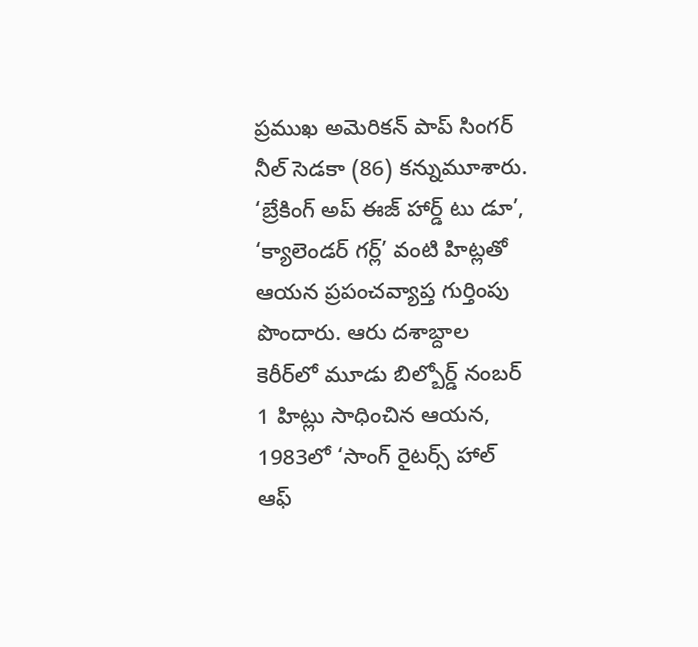ప్రముఖ అమెరికన్ పాప్ సింగర్ నీల్ సెడకా (86) కన్నుమూశారు. ‘బ్రేకింగ్ అప్ ఈజ్ హార్డ్ టు డూ’, ‘క్యాలెండర్ గర్ల్’ వంటి హిట్లతో ఆయన ప్రపంచవ్యాప్త గుర్తింపు పొందారు. ఆరు దశాబ్దాల కెరీర్‌లో మూడు బిల్బోర్డ్ నంబర్ 1 హిట్లు సాధించిన ఆయన, 1983లో ‘సాంగ్ రైటర్స్ హాల్ ఆఫ్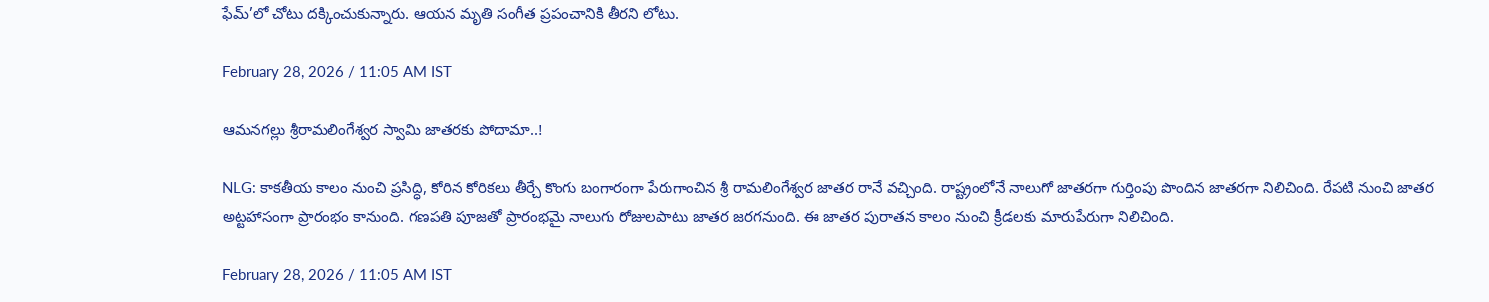ఫేమ్’లో చోటు దక్కించుకున్నారు. ఆయన మృతి సంగీత ప్రపంచానికి తీరని లోటు.

February 28, 2026 / 11:05 AM IST

ఆమనగల్లు శ్రీరామలింగేశ్వర స్వామి జాతరకు పోదామా..!

NLG: కాకతీయ కాలం నుంచి ప్రసిద్ధి, కోరిన కోరికలు తీర్చే కొంగు బంగారంగా పేరుగాంచిన శ్రీ రామలింగేశ్వర జాతర రానే వచ్చింది. రాష్ట్రంలోనే నాలుగో జాతరగా గుర్తింపు పొందిన జాతరగా నిలిచింది. రేపటి నుంచి జాతర అట్టహాసంగా ప్రారంభం కానుంది. గణపతి పూజతో ప్రారంభమై నాలుగు రోజులపాటు జాతర జరగనుంది. ఈ జాతర పురాతన కాలం నుంచి క్రీడలకు మారుపేరుగా నిలిచింది.

February 28, 2026 / 11:05 AM IST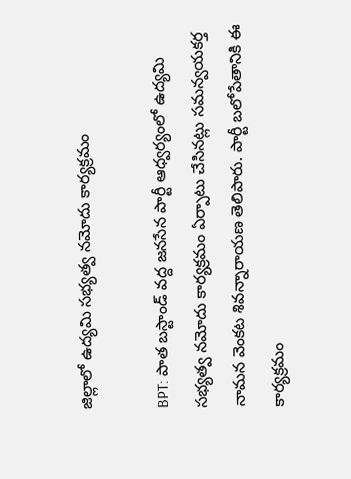జిల్లాలో ఉద్యమి సభ్యత్వ నమోదు కార్యక్రమం

BPT: పాత బస్టాండ్ వద్ద జనసేన పార్టీ ఆధ్వర్యంలో ఉద్యమి సభ్యత్వ నమోదు కార్యక్రమం ఏర్పాటు చేసినట్లు సమన్వయకర్త నామన వెంకట శివన్నారాయణ తెలిపారు. పార్టీ బలోపేతానికి ఈ కార్యక్రమం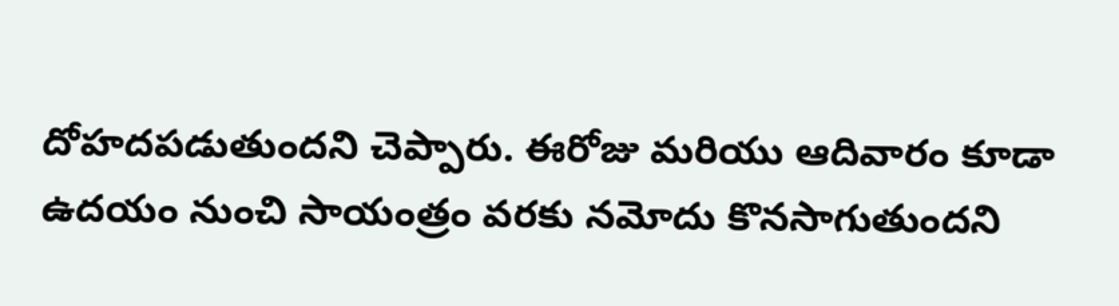దోహదపడుతుందని చెప్పారు. ఈరోజు మరియు ఆదివారం కూడా ఉదయం నుంచి సాయంత్రం వరకు నమోదు కొనసాగుతుందని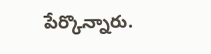పేర్కొన్నారు.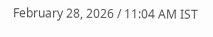February 28, 2026 / 11:04 AM IST